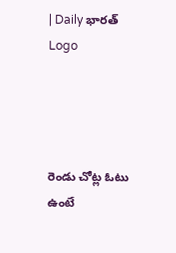| Daily భారత్
Logo




రెండు చోట్ల ఓటు ఉంటే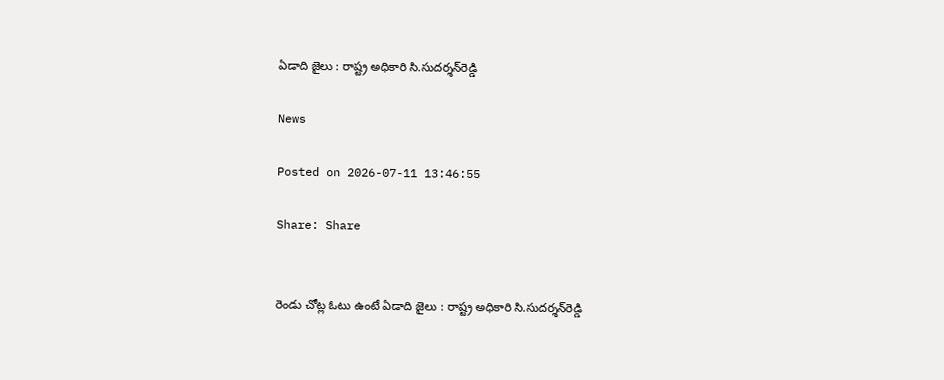ఏడాది జైలు : రాష్ట్ర అధికారి సి.సుదర్శన్‌రెడ్డి

News

Posted on 2026-07-11 13:46:55

Share: Share


రెండు చోట్ల ఓటు ఉంటే ఏడాది జైలు : రాష్ట్ర అధికారి సి.సుదర్శన్‌రెడ్డి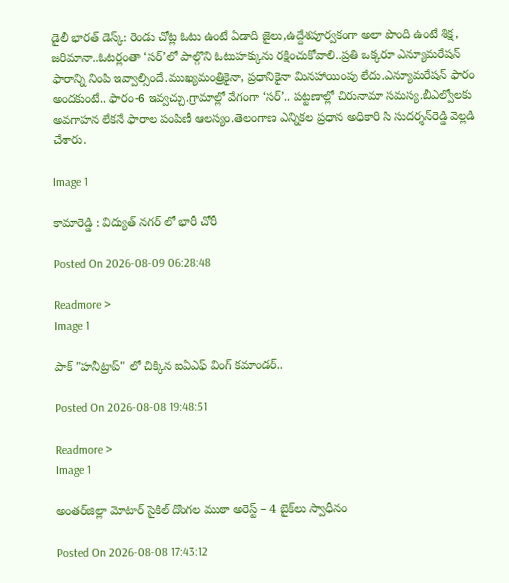డైలీ భారత్ డెస్క్: రెండు చోట్ల ఓటు ఉంటే ఏడాది జైలు,ఉద్దేశపూర్వకంగా అలా పొంది ఉంటే శిక్ష, జరిమానా..ఓటర్లంతా ‘సర్’లో పాల్గొని ఓటుహక్కును రక్షించుకోవాలి..ప్రతి ఒక్కరూ ఎన్యూమరేషన్ ఫారాన్ని నింపి ఇవ్వాల్సిందే.ముఖ్యమంత్రికైనా, ప్రధానికైనా మినహాయింపు లేదు.ఎన్యూమరేషన్ ఫారం అందకుంటే.. ఫారం-6 ఇవ్వచ్చు.గ్రామాల్లో వేగంగా ‘సర్’.. పట్టణాల్లో చిరునామా సమస్య.బీఎల్వోలకు అవగాహన లేకనే ఫారాల పంపిణీ ఆలస్యం.తెలంగాణ ఎన్నికల ప్రధాన అధికారి సి సుదర్శన్‌రెడ్డి వెల్లడి చేశారు.

Image 1

కామారెడ్డి : విద్యుత్ నగర్ లో భారీ చోరీ

Posted On 2026-08-09 06:28:48

Readmore >
Image 1

పాక్ "హనీట్రాప్" లో చిక్కిన ఐఏఎఫ్ వింగ్ కమాండర్..

Posted On 2026-08-08 19:48:51

Readmore >
Image 1

అంతర్‌జిల్లా మోటార్ సైకిల్ దొంగల ముఠా అరెస్ట్ – 4 బైక్‌లు స్వాధీనం

Posted On 2026-08-08 17:43:12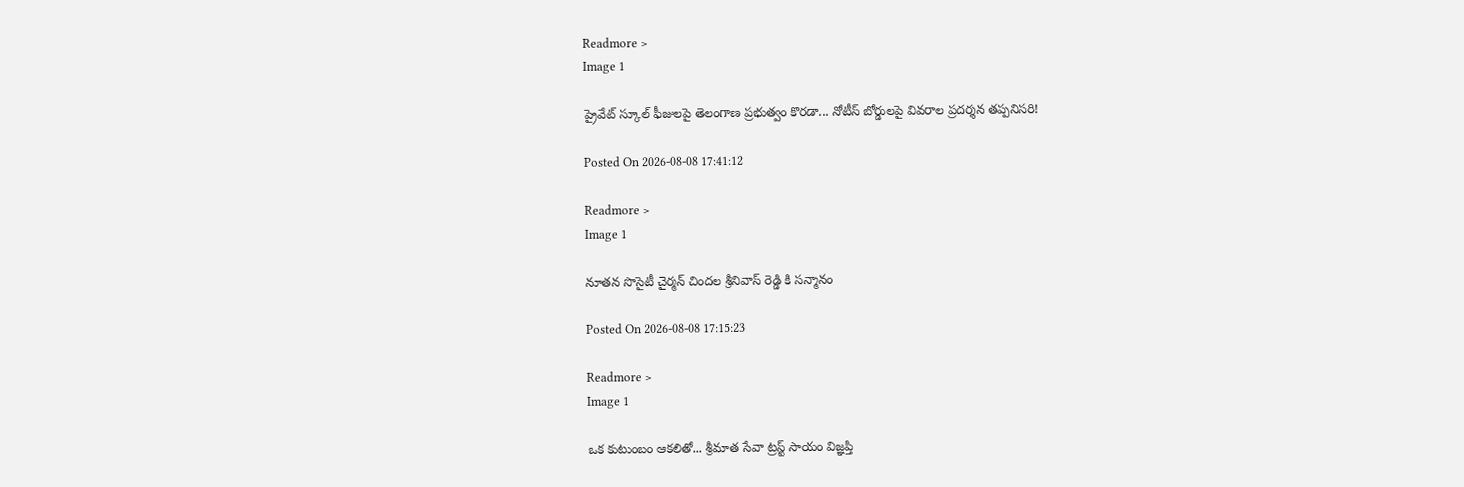Readmore >
Image 1

ప్రైవేట్ స్కూల్ ఫీజులపై తెలంగాణ ప్రభుత్వం కొరడా... నోటీస్ బోర్డులపై వివరాల ప్రదర్శన తప్పనిసరి!

Posted On 2026-08-08 17:41:12

Readmore >
Image 1

నూతన సొసైటీ చైర్మన్ చిందల శ్రీనివాస్ రెడ్డి కి సన్మానం

Posted On 2026-08-08 17:15:23

Readmore >
Image 1

ఒక కుటుంబం ఆకలితో... శ్రీమాత సేవా ట్రస్ట్ సాయం విజ్ఞప్తి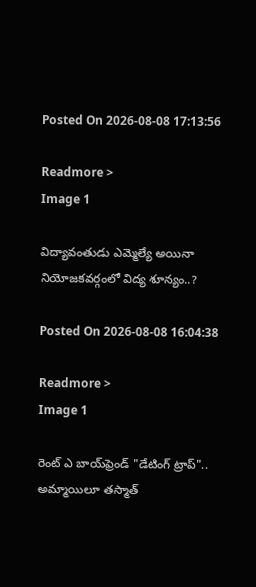Posted On 2026-08-08 17:13:56

Readmore >
Image 1

విద్యావంతుడు ఎమ్మెల్యే అయినా నియోజకవర్గంలో విద్య శూన్యం..?

Posted On 2026-08-08 16:04:38

Readmore >
Image 1

రెంట్ ఎ బాయ్‌ఫ్రెండ్ "డేటింగ్ ట్రాప్".. అమ్మాయిలూ తస్మాత్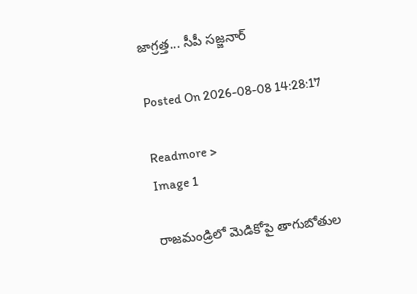జాగ్రత్త... సీపీ సజ్జనార్

Posted On 2026-08-08 14:28:17

Readmore >
Image 1

రాజమండ్రిలో మెడికోపై తాగుబోతుల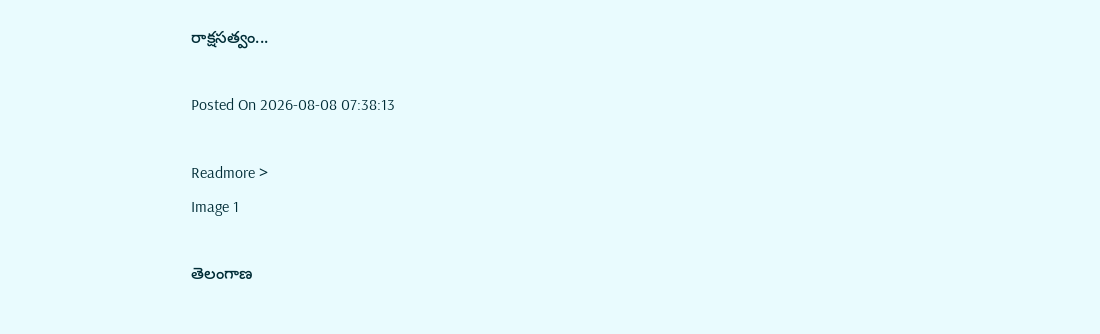రాక్షసత్వం...

Posted On 2026-08-08 07:38:13

Readmore >
Image 1

తెలంగాణ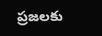ప్రజలకు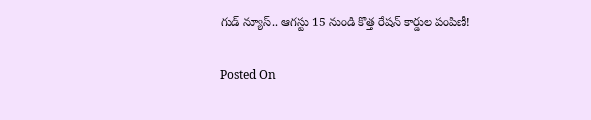గుడ్ న్యూస్.. ఆగస్టు 15 నుండి కొత్త రేషన్ కార్డుల పంపిణీ!

Posted On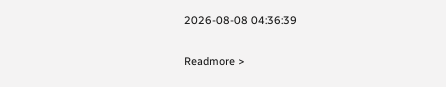2026-08-08 04:36:39

Readmore >